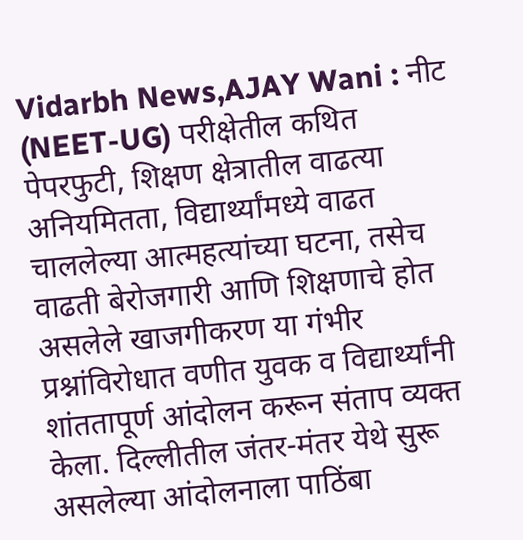Vidarbh News,AJAY Wani : नीट (NEET-UG) परीक्षेतील कथित पेपरफुटी, शिक्षण क्षेत्रातील वाढत्या अनियमितता, विद्यार्थ्यांमध्ये वाढत चाललेल्या आत्महत्यांच्या घटना, तसेच वाढती बेरोजगारी आणि शिक्षणाचे होत असलेले खाजगीकरण या गंभीर प्रश्नांविरोधात वणीत युवक व विद्यार्थ्यांनी शांततापूर्ण आंदोलन करून संताप व्यक्त केला. दिल्लीतील जंतर-मंतर येथे सुरू असलेल्या आंदोलनाला पाठिंबा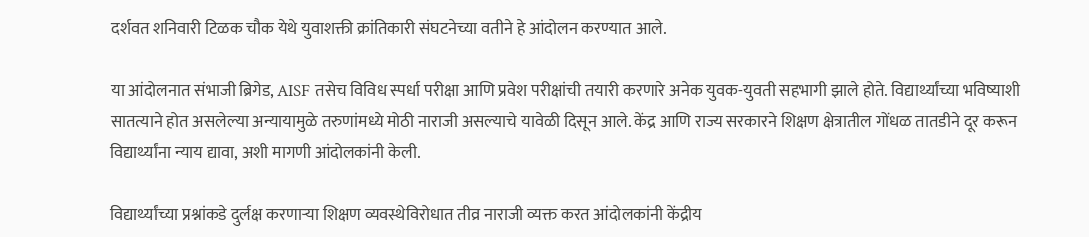दर्शवत शनिवारी टिळक चौक येथे युवाशक्ती क्रांतिकारी संघटनेच्या वतीने हे आंदोलन करण्यात आले.

या आंदोलनात संभाजी ब्रिगेड, AISF तसेच विविध स्पर्धा परीक्षा आणि प्रवेश परीक्षांची तयारी करणारे अनेक युवक-युवती सहभागी झाले होते. विद्यार्थ्यांच्या भविष्याशी सातत्याने होत असलेल्या अन्यायामुळे तरुणांमध्ये मोठी नाराजी असल्याचे यावेळी दिसून आले. केंद्र आणि राज्य सरकारने शिक्षण क्षेत्रातील गोंधळ तातडीने दूर करून विद्यार्थ्यांना न्याय द्यावा, अशी मागणी आंदोलकांनी केली.

विद्यार्थ्यांच्या प्रश्नांकडे दुर्लक्ष करणाऱ्या शिक्षण व्यवस्थेविरोधात तीव्र नाराजी व्यक्त करत आंदोलकांनी केंद्रीय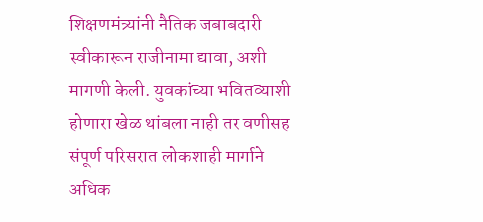शिक्षणमंत्र्यांनी नैतिक जबाबदारी स्वीकारून राजीनामा द्यावा, अशी मागणी केली. युवकांच्या भवितव्याशी होणारा खेळ थांबला नाही तर वणीसह संपूर्ण परिसरात लोकशाही मार्गाने अधिक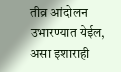तीव्र आंदोलन उभारण्यात येईल, असा इशाराही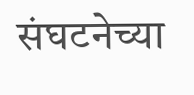संघटनेच्या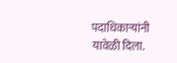पदाधिकाऱ्यांनी यावेळी दिला.